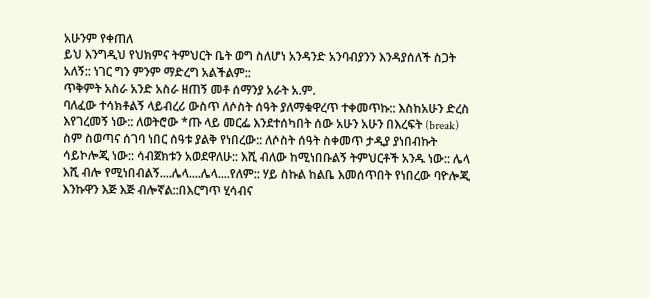አሁንም የቀጠለ
ይህ እንግዲህ የህክምና ትምህርት ቤት ወግ ስለሆነ አንዳንድ አንባብያንን እንዳያሰለች ስጋት አለኝ:: ነገር ግን ምንም ማድረግ አልችልም::
ጥቅምት አስራ አንድ አስራ ዘጠኝ መቶ ሰማንያ አራት አ.ም.
ባለፈው ተሳክቶልኝ ላይብረሪ ውስጥ ለሶስት ሰዓት ያለማቁዋረጥ ተቀመጥኩ:: እስከአሁን ድረስ እየገረመኝ ነው:: ለወትሮው *ጡ ላይ መርፌ እንደተሰካበት ሰው አሁን አሁን በእረፍት (break) ስም ስወጣና ሰገባ ነበር ሰዓቱ ያልቅ የነበረው:: ለሶስት ሰዓት ስቀመጥ ታዲያ ያነበብኩት ሳይኮሎጂ ነው:: ሳብጀክቱን አወደዋለሁ:: እሺ ብለው ከሚነበቡልኝ ትምህርቶች አንዱ ነው:: ሌላ እሺ ብሎ የሚነበብልኝ....ሌላ....ሌላ....የለም:: ሃይ ስኩል ከልቤ እመሰጥበት የነበረው ባዮሎጂ እንኩዋን እጅ እጅ ብሎኛል::በእርግጥ ሂሳብና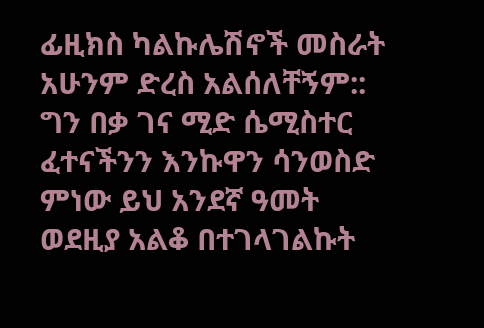ፊዚክስ ካልኩሌሽኖች መስራት አሁንም ድረስ አልሰለቸኝም:: ግን በቃ ገና ሚድ ሴሚስተር ፈተናችንን እንኩዋን ሳንወስድ ምነው ይህ አንደኛ ዓመት ወደዚያ አልቆ በተገላገልኩት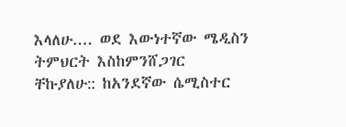እላለሁ.... ወደ እውነተኛው ሜዲስን ትምህርት እስከምንሸጋገር ቸኩያለሁ:: ከአንደኛው ሴሚስተር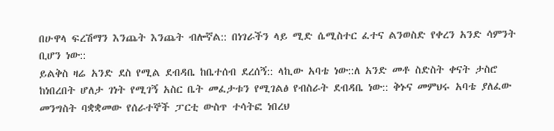በሁዋላ ፍረሽማን እንጨት እንጨት ብሎኛል:: በነገራችን ላይ ሚድ ሴሚስተር ፈተና ልንወስድ የቀረን አንድ ሳምንት ቢሆን ነው::
ይልቅስ ዛሬ አንድ ደስ የሚል ደብዳቤ ከቤተሰብ ደረሰኝ:: ላኪው አባቴ ነው::ለ አንድ መቶ ስድስት ቀናት ታስሮ ከነበረበት ሆለታ ገነት የሚገኝ አስር ቤት መፈታቱን የሚገልፅ የብስራት ደብዳቤ ነው:: ቅኑና መምህሩ አባቴ ያለፈው መንግስት ባቋቋመው የሰራተኞች ፓርቲ ውስጥ ተሳትፎ ነበረህ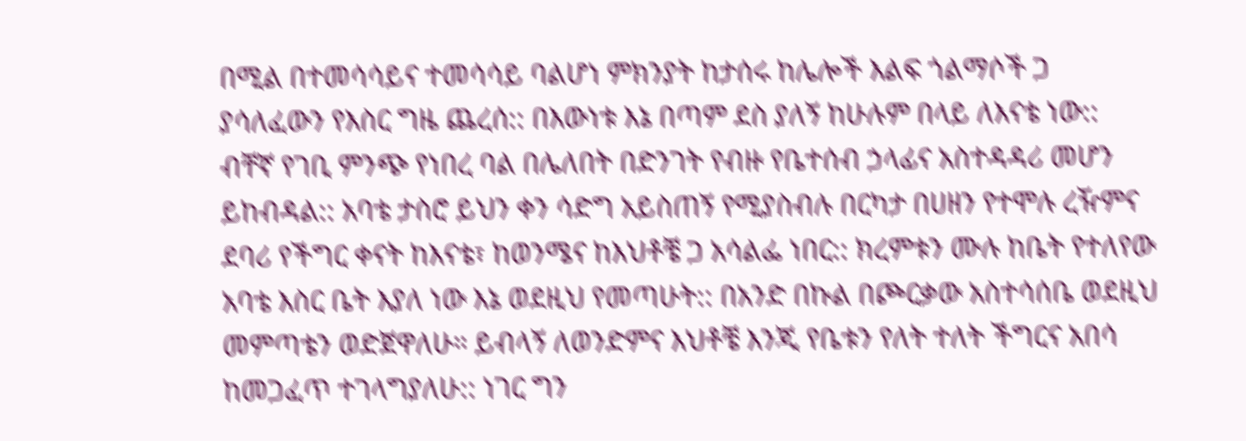በሚል በተመሳሳይና ተመሳሳይ ባልሆነ ምክንያት ከታሰሩ ከሌሎች እልፍ ጎልማሶች ጋ ያሳለፈውን የእስር ግዜ ጨረሰ:: በእውነቱ እኔ በጣም ደስ ያለኝ ከሁሉም በላይ ለእናቴ ነው:: ብቸኛ የገቢ ምንጭ የነበረ ባል በሌለበት በድንገት የብዙ የቤተሰብ ኃላፊና አስተዳዳሪ መሆን ይከብዳል:: አባቴ ታስሮ ይህን ቀን ሳድግ አይስጠኝ የሚያስብሉ በርካታ በሀዘን የተሞሉ ረዥምና ደባሪ የችግር ቀናት ከእናቴ፣ ከወንሜና ከእህቶቼ ጋ አሳልፌ ነበር:: ክረምቱን ሙሉ ከቤት የተለየው አባቴ እስር ቤት እያለ ነው እኔ ወደዚህ የመጣሁት:: በአንድ በኩል በጮርቃው አስተሳሰቤ ወደዚህ መምጣቴን ወድጀዋለሁ። ይብላኝ ለወንድምና እህቶቼ እንጂ የቤቱን የለት ተለት ችግርና አበሳ ከመጋፈጥ ተገላግያለሁ:: ነገር ግን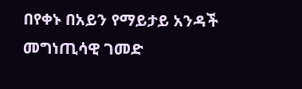በየቀኑ በአይን የማይታይ አንዳች መግነጢሳዊ ገመድ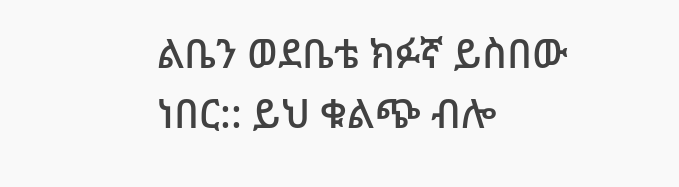ልቤን ወደቤቴ ክፉኛ ይስበው ነበር:: ይህ ቁልጭ ብሎ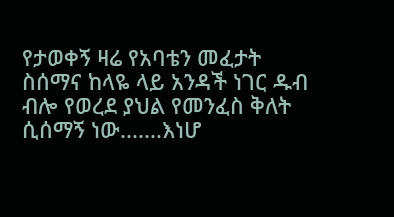የታወቀኝ ዛሬ የአባቴን መፈታት ስሰማና ከላዬ ላይ አንዳች ነገር ዱብ ብሎ የወረደ ያህል የመንፈስ ቅለት ሲሰማኝ ነው.......እነሆ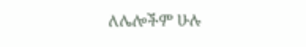ለሌሎችም ሁሉ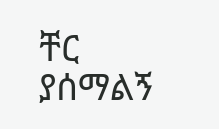ቸር ያሰማልኝ